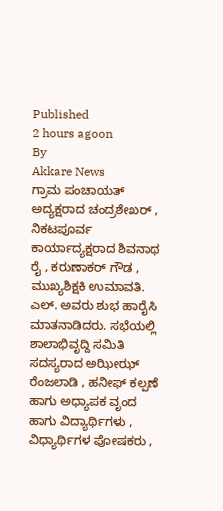Published
2 hours agoon
By
Akkare News
ಗ್ರಾಮ ಪಂಚಾಯತ್ ಅದ್ಯಕ್ಷರಾದ ಚಂದ್ರಶೇಖರ್ , ನಿಕಟಪೂರ್ವ ಕಾರ್ಯಾದ್ಯಕ್ಷರಾದ ಶಿವನಾಥ ರೈ , ಕರುಣಾಕರ್ ಗೌಡ , ಮುಖ್ಯಶಿಕ್ಷಕಿ ಉಮಾವತಿ. ಎಲ್. ಅವರು ಶುಭ ಹಾರೈಸಿ ಮಾತನಾಡಿದರು. ಸಭೆಯಲ್ಲಿ ಶಾಲಾಭಿವೃದ್ದಿ ಸಮಿತಿ ಸದಸ್ಯರಾದ ಅಝೀಝ್ ರೆಂಜಲಾಡಿ , ಹನೀಫ್ ಕಲ್ಪಣೆ ಹಾಗು ಅಧ್ಯಾಪಕ ವೃಂದ ಹಾಗು ವಿದ್ಯಾರ್ಥಿಗಳು , ವಿಧ್ಯಾರ್ಥಿಗಳ ಪೋಷಕರು ,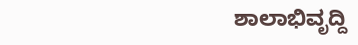ಶಾಲಾಭಿವೃದ್ದಿ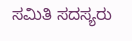ಸಮಿತಿ ಸದಸ್ಯರು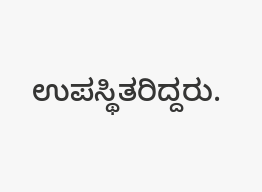ಉಪಸ್ಥಿತರಿದ್ದರು.